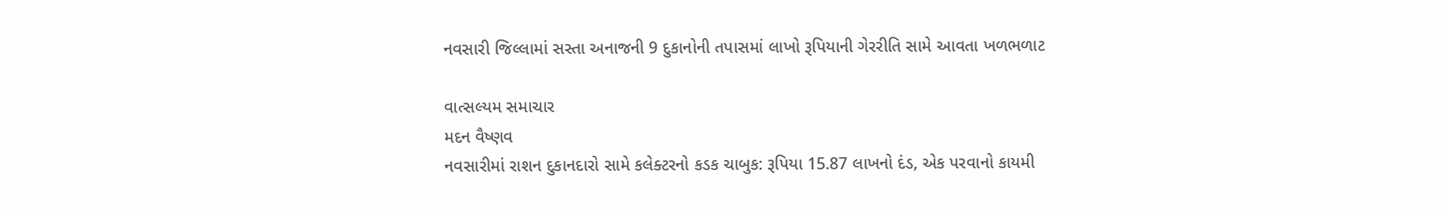નવસારી જિલ્લામાં સસ્તા અનાજની 9 દુકાનોની તપાસમાં લાખો રૂપિયાની ગેરરીતિ સામે આવતા ખળભળાટ

વાત્સલ્યમ સમાચાર
મદન વૈષ્ણવ
નવસારીમાં રાશન દુકાનદારો સામે કલેક્ટરનો કડક ચાબુક: રૂપિયા 15.87 લાખનો દંડ, એક પરવાનો કાયમી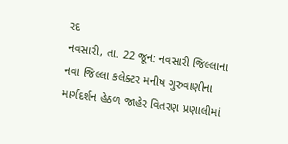રદ
નવસારી, તા. 22 જૂન: નવસારી જિલ્લાના નવા જિલ્લા કલેક્ટર મનીષ ગુરુવાણીના માર્ગદર્શન હેઠળ જાહેર વિતરણ પ્રણાલીમાં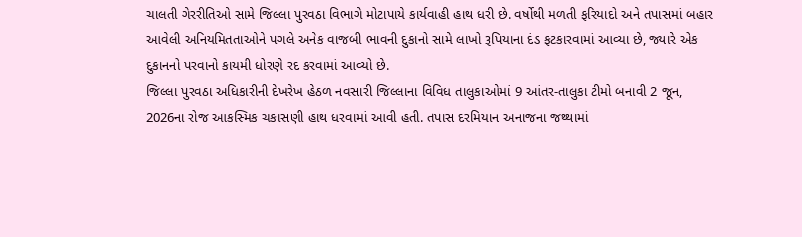ચાલતી ગેરરીતિઓ સામે જિલ્લા પુરવઠા વિભાગે મોટાપાયે કાર્યવાહી હાથ ધરી છે. વર્ષોથી મળતી ફરિયાદો અને તપાસમાં બહાર આવેલી અનિયમિતતાઓને પગલે અનેક વાજબી ભાવની દુકાનો સામે લાખો રૂપિયાના દંડ ફટકારવામાં આવ્યા છે, જ્યારે એક દુકાનનો પરવાનો કાયમી ધોરણે રદ કરવામાં આવ્યો છે.
જિલ્લા પુરવઠા અધિકારીની દેખરેખ હેઠળ નવસારી જિલ્લાના વિવિધ તાલુકાઓમાં 9 આંતર-તાલુકા ટીમો બનાવી 2 જૂન, 2026ના રોજ આકસ્મિક ચકાસણી હાથ ધરવામાં આવી હતી. તપાસ દરમિયાન અનાજના જથ્થામાં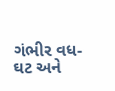ગંભીર વધ-ઘટ અને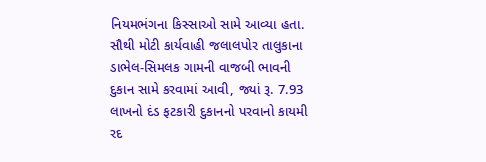નિયમભંગના કિસ્સાઓ સામે આવ્યા હતા.
સૌથી મોટી કાર્યવાહી જલાલપોર તાલુકાના ડાભેલ-સિમલક ગામની વાજબી ભાવની દુકાન સામે કરવામાં આવી, જ્યાં રૂ. 7.93 લાખનો દંડ ફટકારી દુકાનનો પરવાનો કાયમી રદ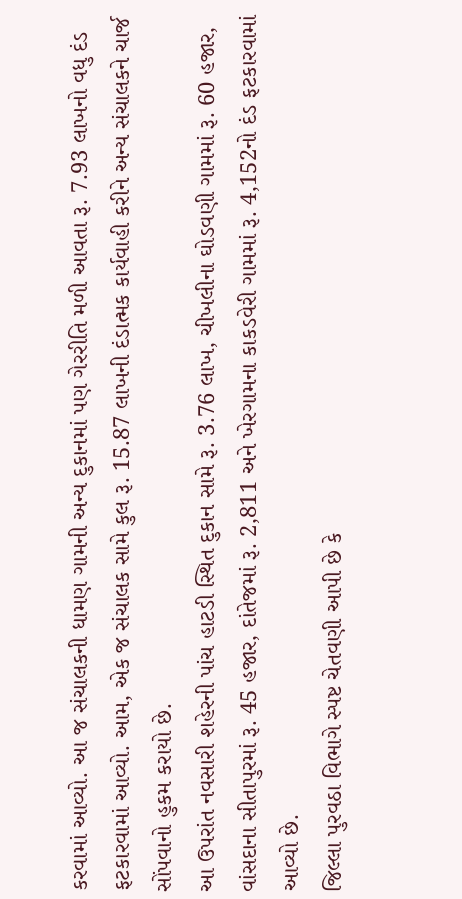કરવામાં આવ્યો. આ જ સંચાલકની ધામણ ગામની અન્ય દુકાનમાં પણ ગેરરીતિ મળી આવતા રૂ. 7.93 લાખનો વધુ દંડ ફટકારવામાં આવ્યો. આમ, એક જ સંચાલક સામે કુલ રૂ. 15.87 લાખની દંડાત્મક કાર્યવાહી કરીને અન્ય સંચાલકને ચાર્જ સોંપવાનો હુકમ કરાયો છે.
આ ઉપરાંત નવસારી શહેરની પાંચ હાટડી સ્થિત દુકાન સામે રૂ. 3.76 લાખ, ચીખલીના ઘોડવણી ગામમાં રૂ. 60 હજાર, વાંસદાના સીતાપુરમાં રૂ. 45 હજાર, દાંતેજમાં રૂ. 2,811 અને ખેરગામના કાકડવેરી ગામમાં રૂ. 4,152નો દંડ ફટકારવામાં આવ્યો છે.
જિલ્લા પુરવઠા વિભાગે સ્પષ્ટ ચેતવણી આપી છે કે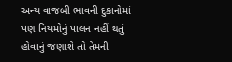અન્ય વાજબી ભાવની દુકાનોમાં પણ નિયમોનું પાલન નહીં થતું હોવાનું જણાશે તો તેમની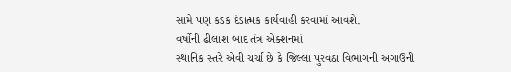સામે પણ કડક દંડાત્મક કાર્યવાહી કરવામાં આવશે.
વર્ષોની ઢીલાશ બાદ તંત્ર એક્શનમાં
સ્થાનિક સ્તરે એવી ચર્ચા છે કે જિલ્લા પુરવઠા વિભાગની અગાઉની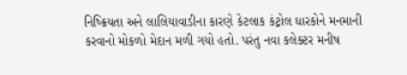નિષ્ક્રિયતા અને લાલિયાવાડીના કારણે કેટલાક કંટ્રોલ ધારકોને મનમાની કરવાનો મોકળો મેદાન મળી ગયો હતો. પરંતુ નવા કલેક્ટર મનીષ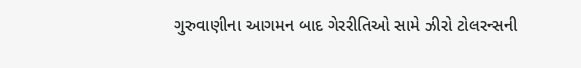ગુરુવાણીના આગમન બાદ ગેરરીતિઓ સામે ઝીરો ટોલરન્સની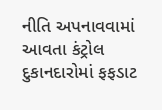નીતિ અપનાવવામાં આવતા કંટ્રોલ દુકાનદારોમાં ફફડાટ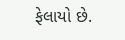ફેલાયો છે.